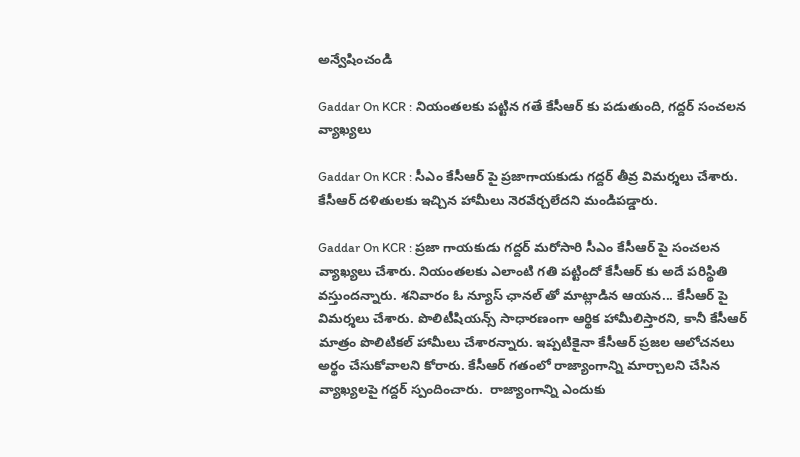అన్వేషించండి

Gaddar On KCR : నియంతలకు పట్టిన గతే కేసీఆర్ కు పడుతుంది, గద్దర్ సంచలన వ్యాఖ్యలు

Gaddar On KCR : సీఎం కేసీఆర్ పై ప్రజాగాయకుడు గద్దర్ తీవ్ర విమర్శలు చేశారు. కేసీఆర్ దళితులకు ఇచ్చిన హామీలు నెరవేర్చలేదని మండిపడ్డారు.

Gaddar On KCR : ప్రజా గాయకుడు గద్దర్ మరోసారి సీఎం కేసీఆర్ పై సంచలన వ్యాఖ్యలు చేశారు. నియంతలకు ఎలాంటి గతి పట్టిందో కేసీఆర్ కు అదే పరిస్థితి వస్తుందన్నారు. శనివారం ఓ న్యూస్ ఛానల్ తో మాట్లాడిన ఆయన... కేసీఆర్ పై విమర్శలు చేశారు. పొలిటీషియన్స్ సాధారణంగా ఆర్థిక హామీలిస్తారని, కానీ కేసీఆర్ మాత్రం పొలిటికల్ హామీలు చేశారన్నారు. ఇప్పటికైనా కేసీఆర్ ప్రజల ఆలోచనలు అర్థం చేసుకోవాలని కోరారు. కేసీఆర్ గతంలో రాజ్యాంగాన్ని మార్చాలని చేసిన వ్యాఖ్యలపై గద్దర్ స్పందించారు.  రాజ్యాంగాన్ని ఎందుకు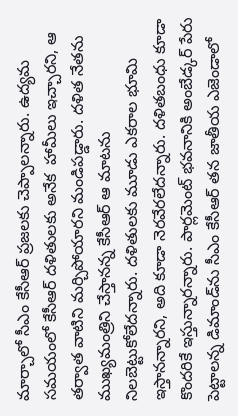మార్చాలో సీఎం కేసీఆర్ ప్రజలకు చెప్పాలన్నారు. ఉద్యమ సమయంలో కేసీఆర్ దళితులకు అనేక  హామీలు ఇచ్చారని, ఆ తర్వాత వాటిని మర్చిపోయారని మండిపడ్డారు. దళిత నేతను ముఖ్యమంత్రిని చేస్తానన్న కేసీఆర్ ఆ మాటను నిలబెట్టుకోలేదన్నారు. దళితులకు మూడు ఎకరాల భూమి ఇస్తానన్నారని, అది కూడా నెరవేరలేదన్నారు. దళితబంధు కూడా కొందరికే ఇస్తున్నారన్నారు. పార్లమెంట్ భవనానికి అంబేడ్కర్ పేరు పెట్టాలన్న డిమాండ్‌ను సీఎం కేసీఆర్ తన జాతీయ ఎజెండాలో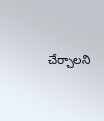చేర్చాలని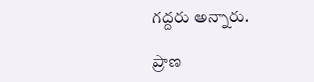గద్దరు అన్నారు.

ప్రాణ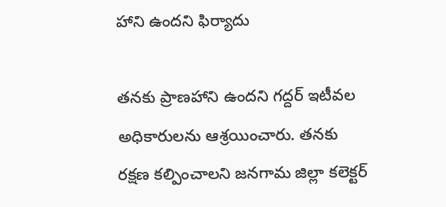హాని ఉందని ఫిర్యాదు

తనకు ప్రాణహాని ఉందని గద్దర్ ఇటీవల అధికారులను ఆశ్రయించారు. తనకు రక్షణ కల్పించాలని జనగామ జిల్లా కలెక్టర్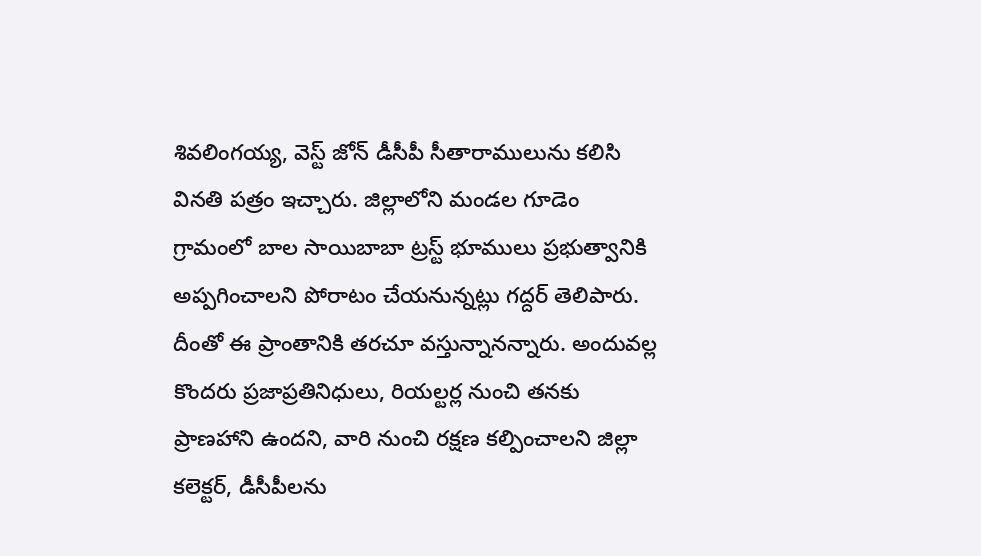శివలింగయ్య, వెస్ట్ జోన్ డీసీపీ సీతారాములును కలిసి వినతి పత్రం ఇచ్చారు. జిల్లాలోని మండల గూడెం గ్రామంలో బాల సాయిబాబా ట్రస్ట్ భూములు ప్రభుత్వానికి అప్పగించాలని పోరాటం చేయనున్నట్లు గద్దర్ తెలిపారు. దీంతో ఈ ప్రాంతానికి తరచూ వస్తున్నానన్నారు. అందువల్ల కొందరు ప్రజాప్రతినిధులు, రియల్టర్ల నుంచి తనకు ప్రాణహాని ఉందని, వారి నుంచి రక్షణ కల్పించాలని జిల్లా కలెక్టర్, డీసీపీలను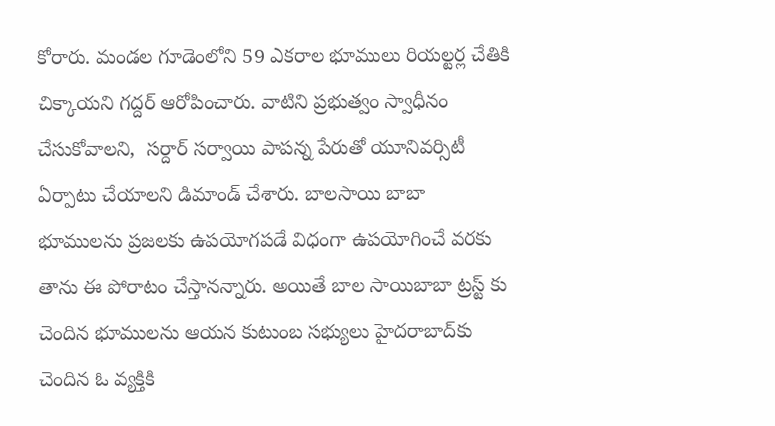కోరారు. మండల గూడెంలోని 59 ఎకరాల భూములు రియల్టర్ల చేతికి చిక్కాయని గద్దర్ ఆరోపించారు. వాటిని ప్రభుత్వం స్వాధీనం చేసుకోవాలని,  సర్దార్ సర్వాయి పాపన్న పేరుతో యూనివర్సిటీ ఏర్పాటు చేయాలని డిమాండ్ చేశారు. బాలసాయి బాబా భూములను ప్రజలకు ఉపయోగపడే విధంగా ఉపయోగించే వరకు తాను ఈ పోరాటం చేస్తానన్నారు. అయితే బాల సాయిబాబా ట్రస్ట్ కు చెందిన భూములను ఆయన కుటుంబ సభ్యులు హైదరాబాద్‌కు చెందిన ఓ వ్యక్తికి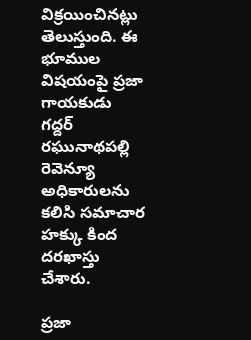విక్రయించినట్లు తెలుస్తుంది. ఈ భూముల విషయంపై ప్రజా గాయకుడు గద్దర్ రఘునాథపల్లి రెవెన్యూ అధికారులను కలిసి సమాచార హక్కు కింద దరఖాస్తు చేశారు.

ప్రజా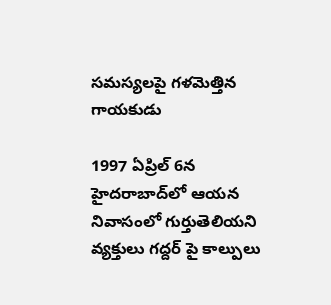సమస్యలపై గళమెత్తిన గాయకుడు

1997 ఏప్రిల్ 6న హైదరాబాద్‌లో ఆయన నివాసంలో గుర్తుతెలియని వ్యక్తులు గద్దర్ పై కాల్పులు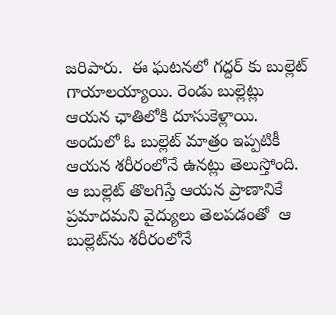జరిపారు.  ఈ ఘటనలో గద్దర్ కు బుల్లెట్ గాయాలయ్యాయి. రెండు బుల్లెట్లు ఆయన ఛాతిలోకి దూసుకెళ్లాయి. అందులో ఓ బుల్లెట్ మాత్రం ఇప్పటికీ ఆయన శరీరంలోనే ఉనట్లు తెలుస్తోంది. ఆ బుల్లెట్ తొలగిస్తే ఆయన ప్రాణానికే ప్రమాదమని వైద్యులు తెలపడంతో  ఆ బుల్లెట్‌ను శరీరంలోనే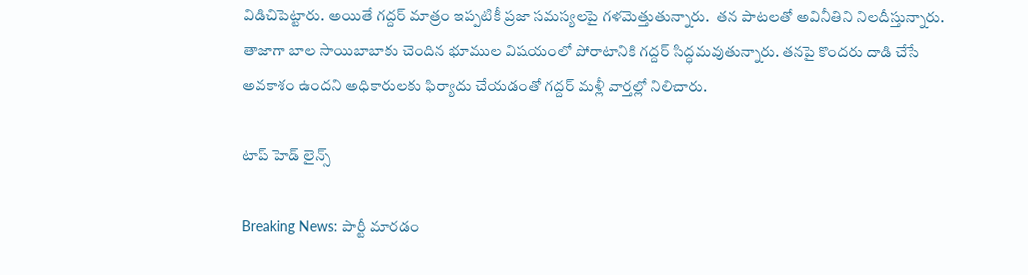విడిచిపెట్టారు. అయితే గద్దర్ మాత్రం ఇప్పటికీ ప్రజా సమస్యలపై గళమెత్తుతున్నారు.  తన పాటలతో అవినీతిని నిలదీస్తున్నారు. తాజాగా బాల సాయిబాబాకు చెందిన భూముల విషయంలో పోరాటానికి గద్దర్ సిద్ధమవుతున్నారు. తనపై కొందరు దాడి చేసే అవకాశం ఉందని అధికారులకు ఫిర్యాదు చేయడంతో గద్దర్ మళ్లీ వార్తల్లో నిలిచారు.

టాప్ హెడ్ లైన్స్

Breaking News: పార్టీ మారడం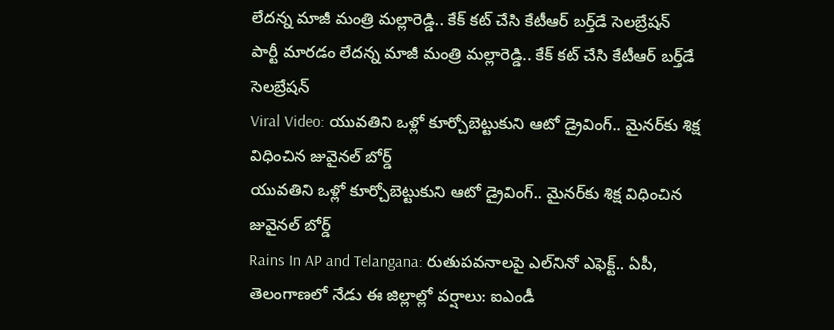లేదన్న మాజీ మంత్రి మల్లారెడ్డి.. కేక్ కట్ చేసి కేటీఆర్ బర్త్‌డే సెలబ్రేషన్
పార్టీ మారడం లేదన్న మాజీ మంత్రి మల్లారెడ్డి.. కేక్ కట్ చేసి కేటీఆర్ బర్త్‌డే సెలబ్రేషన్
Viral Video: యువతిని ఒళ్లో కూర్చోబెట్టుకుని ఆటో డ్రైవింగ్.. మైనర్‌కు శిక్ష విధించిన జువైనల్ బోర్డ్
యువతిని ఒళ్లో కూర్చోబెట్టుకుని ఆటో డ్రైవింగ్.. మైనర్‌కు శిక్ష విధించిన జువైనల్ బోర్డ్
Rains In AP and Telangana: రుతుపవనాలపై ఎల్‌నినో ఎఫెక్ట్.. ఏపీ, తెలంగాణలో నేడు ఈ జిల్లాల్లో వర్షాలు: ఐఎండీ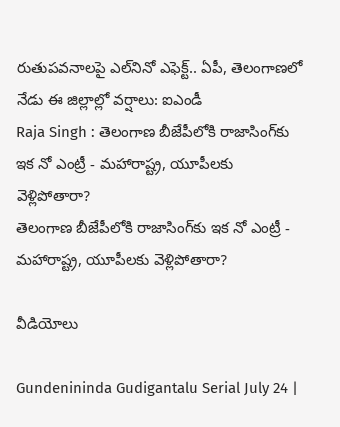రుతుపవనాలపై ఎల్‌నినో ఎఫెక్ట్.. ఏపీ, తెలంగాణలో నేడు ఈ జిల్లాల్లో వర్షాలు: ఐఎండీ
Raja Singh : తెలంగాణ బీజేపీలోకి రాజాసింగ్‌కు ఇక నో ఎంట్రీ - మహారాష్ట్ర, యూపీలకు వెళ్లిపోతారా?
తెలంగాణ బీజేపీలోకి రాజాసింగ్‌కు ఇక నో ఎంట్రీ - మహారాష్ట్ర, యూపీలకు వెళ్లిపోతారా?

వీడియోలు

Gundenininda Gudigantalu Serial July 24 |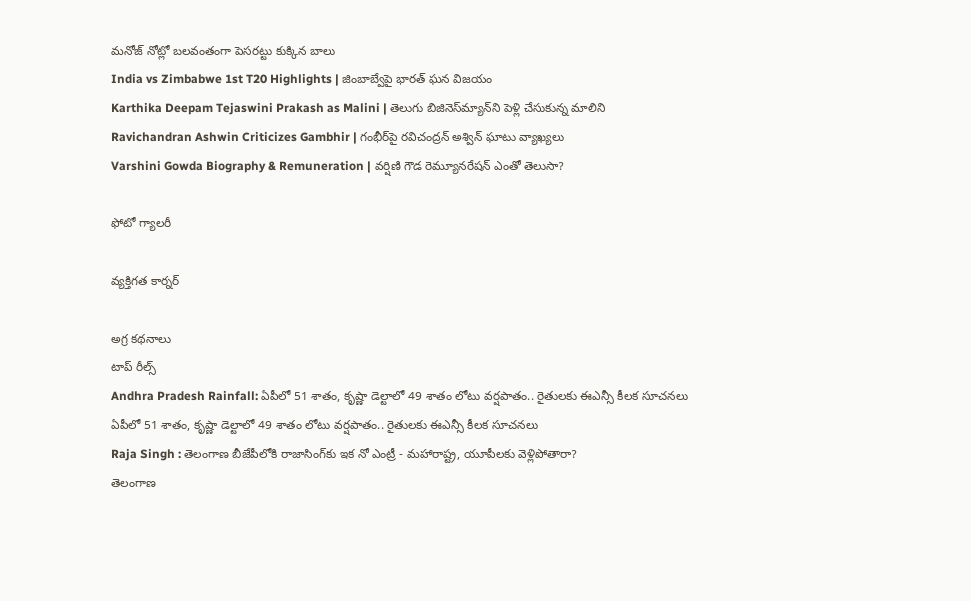మనోజ్ నోట్లో బలవంతంగా పెసరట్టు కుక్కిన బాలు
India vs Zimbabwe 1st T20 Highlights | జింబాబ్వేపై భారత్ ఘన విజయం
Karthika Deepam Tejaswini Prakash as Malini | తెలుగు బిజినెస్‌మ్యాన్‌ని పెళ్లి చేసుకున్న మాలిని
Ravichandran Ashwin Criticizes Gambhir | గంభీర్‌పై రవిచంద్రన్ అశ్విన్ ఘాటు వ్యాఖ్యలు
Varshini Gowda Biography & Remuneration | వర్షిణి గౌడ రెమ్యూనరేషన్ ఎంతో తెలుసా?

ఫోటో గ్యాలరీ

వ్యక్తిగత కార్నర్

అగ్ర కథనాలు
టాప్ రీల్స్
Andhra Pradesh Rainfall: ఏపీలో 51 శాతం, కృష్ణా డెల్టాలో 49 శాతం లోటు వర్షపాతం.. రైతులకు ఈఎన్సీ కీలక సూచనలు
ఏపీలో 51 శాతం, కృష్ణా డెల్టాలో 49 శాతం లోటు వర్షపాతం.. రైతులకు ఈఎన్సీ కీలక సూచనలు
Raja Singh : తెలంగాణ బీజేపీలోకి రాజాసింగ్‌కు ఇక నో ఎంట్రీ - మహారాష్ట్ర, యూపీలకు వెళ్లిపోతారా?
తెలంగాణ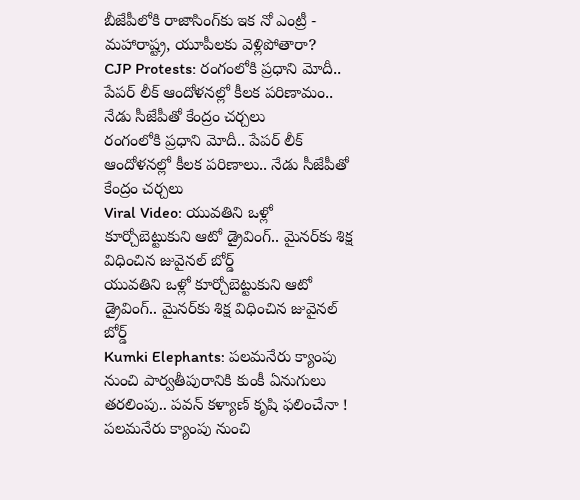బీజేపీలోకి రాజాసింగ్‌కు ఇక నో ఎంట్రీ - మహారాష్ట్ర, యూపీలకు వెళ్లిపోతారా?
CJP Protests: రంగంలోకి ప్రధాని మోదీ.. పేపర్ లీక్ ఆందోళనల్లో కీలక పరిణామం.. నేడు సీజేపీతో కేంద్రం చర్చలు
రంగంలోకి ప్రధాని మోదీ.. పేపర్ లీక్ ఆందోళనల్లో కీలక పరిణాలు.. నేడు సీజేపీతో కేంద్రం చర్చలు
Viral Video: యువతిని ఒళ్లో కూర్చోబెట్టుకుని ఆటో డ్రైవింగ్.. మైనర్‌కు శిక్ష విధించిన జువైనల్ బోర్డ్
యువతిని ఒళ్లో కూర్చోబెట్టుకుని ఆటో డ్రైవింగ్.. మైనర్‌కు శిక్ష విధించిన జువైనల్ బోర్డ్
Kumki Elephants: పలమనేరు క్యాంపు నుంచి పార్వతీపురానికి కుంకీ ఏనుగులు తరలింపు.. పవన్ కళ్యాణ్ కృషి ఫలించేనా !
పలమనేరు క్యాంపు నుంచి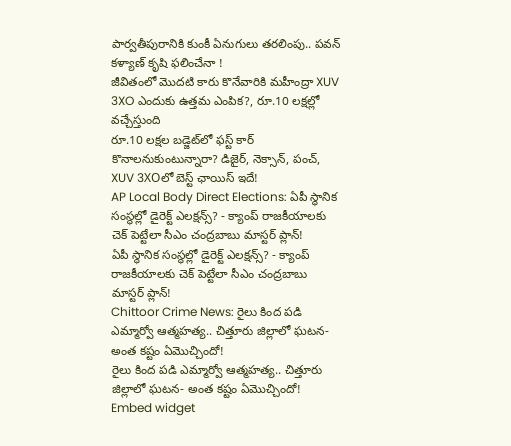పార్వతీపురానికి కుంకీ ఏనుగులు తరలింపు.. పవన్ కళ్యాణ్ కృషి ఫలించేనా !
జీవితంలో మొదటి కారు కొనేవారికి మహీంద్రా XUV 3XO ఎందుకు ఉత్తమ ఎంపిక?, రూ.10 లక్షల్లో వచ్చేస్తుంది
రూ.10 లక్షల బడ్జెట్‌లో ఫస్ట్‌ కార్‌ కొనాలనుకుంటున్నారా? డిజైర్‌, నెక్సాన్‌, పంచ్‌, XUV 3XOలో బెస్ట్ ఛాయిస్ ఇదే!
AP Local Body Direct Elections: ఏపీ స్థానిక సంస్థల్లో డైరెక్ట్ ఎలక్షన్స్? - క్యాంప్ రాజకీయాలకు చెక్ పెట్టేలా సీఎం చంద్రబాబు మాస్టర్ ప్లాన్!
ఏపీ స్థానిక సంస్థల్లో డైరెక్ట్ ఎలక్షన్స్? - క్యాంప్ రాజకీయాలకు చెక్ పెట్టేలా సీఎం చంద్రబాబు మాస్టర్ ప్లాన్!
Chittoor Crime News: రైలు కింద పడి ఎమ్మార్వో ఆత్మహత్య.. చిత్తూరు జిల్లాలో ఘటన- అంత కష్టం ఏమొచ్చిందో!
రైలు కింద పడి ఎమ్మార్వో ఆత్మహత్య.. చిత్తూరు జిల్లాలో ఘటన- అంత కష్టం ఏమొచ్చిందో!
Embed widget